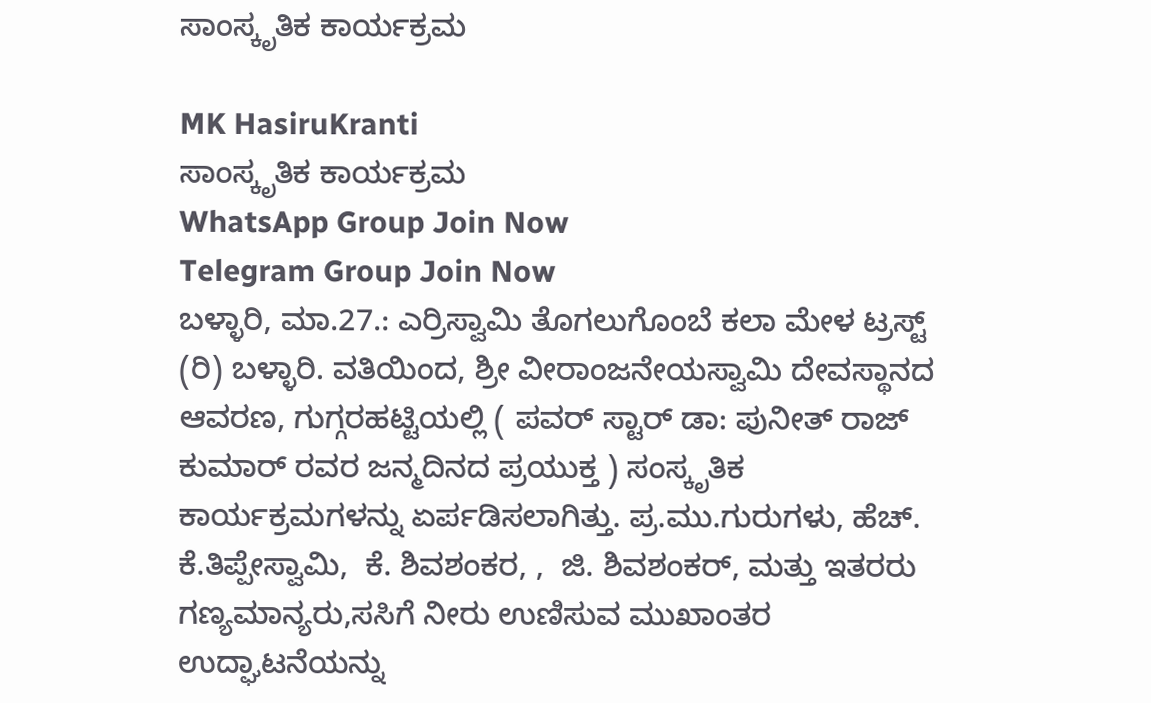ಸಾಂಸ್ಕೃತಿಕ ಕಾರ್ಯಕ್ರಮ

MK HasiruKranti
ಸಾಂಸ್ಕೃತಿಕ ಕಾರ್ಯಕ್ರಮ
WhatsApp Group Join Now
Telegram Group Join Now
ಬಳ್ಳಾರಿ, ಮಾ.27.: ಎರ್ರಿಸ್ವಾಮಿ ತೊಗಲುಗೊಂಬೆ ಕಲಾ ಮೇಳ ಟ್ರಸ್ಟ್ (ರಿ) ಬಳ್ಳಾರಿ. ವತಿಯಿಂದ, ಶ್ರೀ ವೀರಾಂಜನೇಯಸ್ವಾಮಿ ದೇವಸ್ಥಾನದ ಆವರಣ, ಗುಗ್ಗರಹಟ್ಟಿಯಲ್ಲಿ ( ಪವರ್ ಸ್ಟಾರ್ ಡಾ: ಪುನೀತ್ ರಾಜ್ ಕುಮಾರ್ ರವರ ಜನ್ಮದಿನದ ಪ್ರಯುಕ್ತ ) ಸಂಸ್ಕೃತಿಕ ಕಾರ್ಯಕ್ರಮಗಳನ್ನು ಏರ್ಪಡಿಸಲಾಗಿತ್ತು. ಪ್ರ.ಮು.ಗುರುಗಳು, ಹೆಚ್. ಕೆ.ತಿಪ್ಪೇಸ್ವಾಮಿ,  ಕೆ. ಶಿವಶಂಕರ, ,  ಜಿ. ಶಿವಶಂಕರ್, ಮತ್ತು ಇತರರು ಗಣ್ಯಮಾನ್ಯರು,ಸಸಿಗೆ ನೀರು ಉಣಿಸುವ ಮುಖಾಂತರ ಉದ್ಘಾಟನೆಯನ್ನು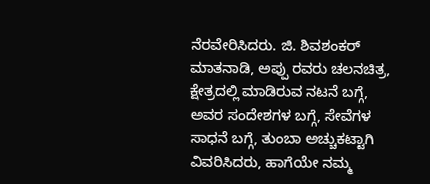ನೆರವೇರಿಸಿದರು. ಜಿ. ಶಿವಶಂಕರ್ ಮಾತನಾಡಿ, ಅಪ್ಪು ರವರು ಚಲನಚಿತ್ರ, ಕ್ಷೇತ್ರದಲ್ಲಿ ಮಾಡಿರುವ ನಟನೆ ಬಗ್ಗೆ, ಅವರ ಸಂದೇಶಗಳ ಬಗ್ಗೆ, ಸೇವೆಗಳ ಸಾಧನೆ ಬಗ್ಗೆ, ತುಂಬಾ ಅಚ್ಚುಕಟ್ಟಾಗಿ ವಿವರಿಸಿದರು, ಹಾಗೆಯೇ ನಮ್ಮ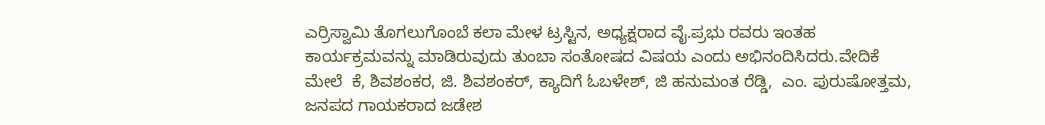ಎರ್ರಿಸ್ವಾಮಿ ತೊಗಲುಗೊಂಬೆ ಕಲಾ ಮೇಳ ಟ್ರಸ್ಟಿನ, ಅಧ್ಯಕ್ಷರಾದ ವೈ.ಪ್ರಭು ರವರು ಇಂತಹ ಕಾರ್ಯಕ್ರಮವನ್ನು ಮಾಡಿರುವುದು ತುಂಬಾ ಸಂತೋಷದ ವಿಷಯ ಎಂದು ಅಭಿನಂದಿಸಿದರು.ವೇದಿಕೆ ಮೇಲೆ  ಕೆ, ಶಿವಶಂಕರ, ಜಿ. ಶಿವಶಂಕರ್, ಕ್ಯಾದಿಗೆ ಓಬಳೇಶ್, ಜಿ ಹನುಮಂತ ರೆಡ್ಡಿ,  ಎಂ. ಪುರುಷೋತ್ತಮ, ಜನಪದ ಗಾಯಕರಾದ ಜಡೇಶ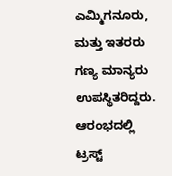ಎಮ್ಮಿಗನೂರು, ಮತ್ತು ಇತರರು ಗಣ್ಯ ಮಾನ್ಯರು ಉಪಸ್ಥಿತರಿದ್ದರು. ಆರಂಭದಲ್ಲಿ ಟ್ರಸ್ಟ್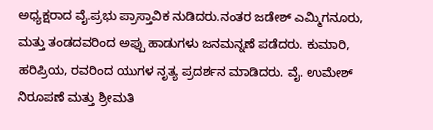ಅಧ್ಯಕ್ಷರಾದ ವೈ.ಪ್ರಭು ಪ್ರಾಸ್ತಾವಿಕ ನುಡಿದರು.ನಂತರ ಜಡೇಶ್ ಎಮ್ಮಿಗನೂರು, ಮತ್ತು ತಂಡದವರಿಂದ ಅಪ್ಪು ಹಾಡುಗಳು ಜನಮನ್ನಣೆ ಪಡೆದರು. ಕುಮಾರಿ, ಹರಿಪ್ರಿಯ, ರವರಿಂದ ಯುಗಳ ನೃತ್ಯ ಪ್ರದರ್ಶನ ಮಾಡಿದರು. ವೈ. ಉಮೇಶ್ ನಿರೂಪಣೆ ಮತ್ತು ಶ್ರೀಮತಿ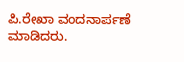ಪಿ.ರೇಖಾ ವಂದನಾರ್ಪಣೆ ಮಾಡಿದರು.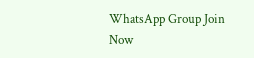WhatsApp Group Join Now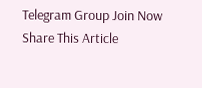Telegram Group Join Now
Share This Article